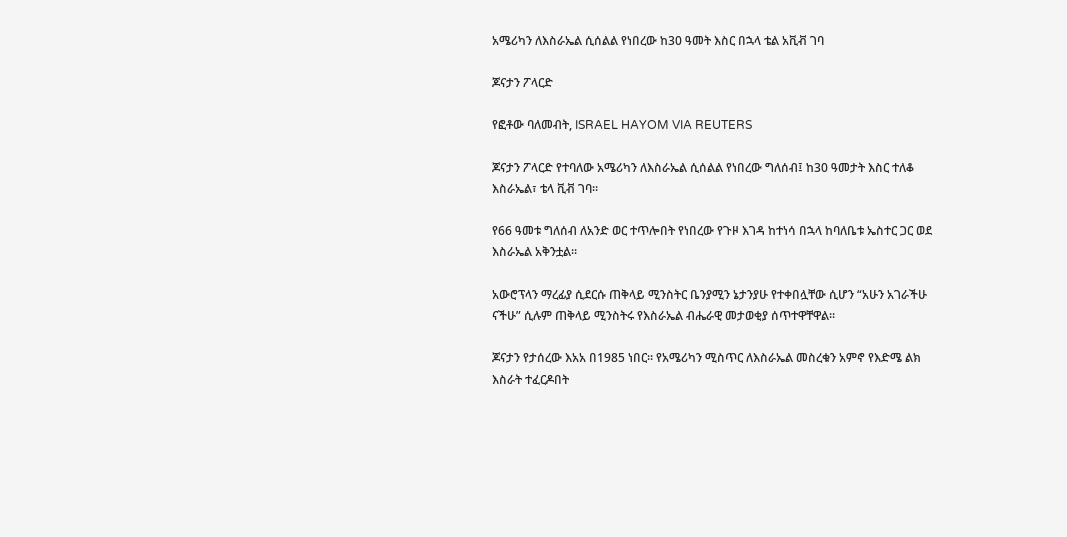አሜሪካን ለእስራኤል ሲሰልል የነበረው ከ30 ዓመት እስር በኋላ ቴል አቪቭ ገባ

ጆናታን ፖላርድ

የፎቶው ባለመብት, ISRAEL HAYOM VIA REUTERS

ጆናታን ፖላርድ የተባለው አሜሪካን ለእስራኤል ሲሰልል የነበረው ግለሰብ፤ ከ30 ዓመታት እስር ተለቆ እስራኤል፣ ቴላ ቪቭ ገባ።

የ66 ዓመቱ ግለሰብ ለአንድ ወር ተጥሎበት የነበረው የጉዞ እገዳ ከተነሳ በኋላ ከባለቤቱ ኤስተር ጋር ወደ እስራኤል አቅንቷል።

አውሮፕላን ማረፊያ ሲደርሱ ጠቅላይ ሚንስትር ቤንያሚን ኔታንያሁ የተቀበሏቸው ሲሆን “አሁን አገራችሁ ናችሁ” ሲሉም ጠቅላይ ሚንስትሩ የእስራኤል ብሔራዊ መታወቂያ ሰጥተዋቸዋል።

ጆናታን የታሰረው እአአ በ1985 ነበር። የአሜሪካን ሚስጥር ለእስራኤል መስረቁን አምኖ የእድሜ ልክ እስራት ተፈርዶበት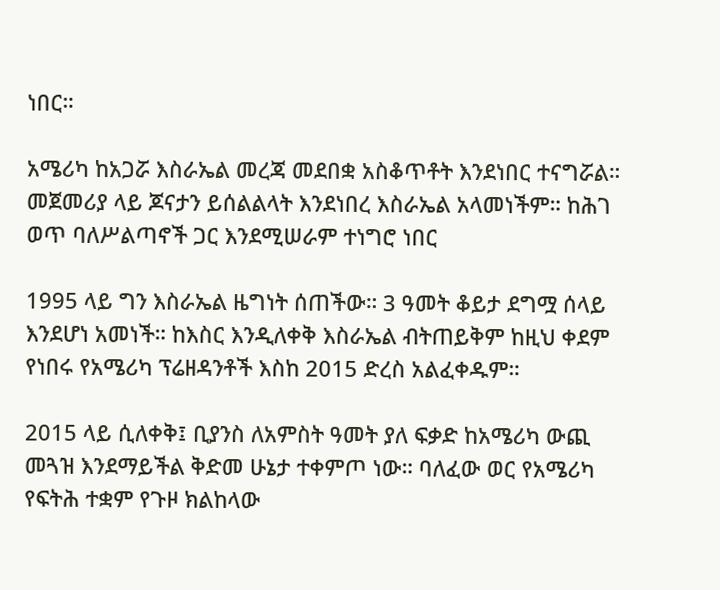ነበር።

አሜሪካ ከአጋሯ እስራኤል መረጃ መደበቋ አስቆጥቶት እንደነበር ተናግሯል። መጀመሪያ ላይ ጆናታን ይሰልልላት እንደነበረ እስራኤል አላመነችም። ከሕገ ወጥ ባለሥልጣኖች ጋር እንደሚሠራም ተነግሮ ነበር

1995 ላይ ግን እስራኤል ዜግነት ሰጠችው። 3 ዓመት ቆይታ ደግሟ ሰላይ እንደሆነ አመነች። ከእስር እንዲለቀቅ እስራኤል ብትጠይቅም ከዚህ ቀደም የነበሩ የአሜሪካ ፕሬዘዳንቶች እስከ 2015 ድረስ አልፈቀዱም።

2015 ላይ ሲለቀቅ፤ ቢያንስ ለአምስት ዓመት ያለ ፍቃድ ከአሜሪካ ውጪ መጓዝ እንደማይችል ቅድመ ሁኔታ ተቀምጦ ነው። ባለፈው ወር የአሜሪካ የፍትሕ ተቋም የጉዞ ክልከላው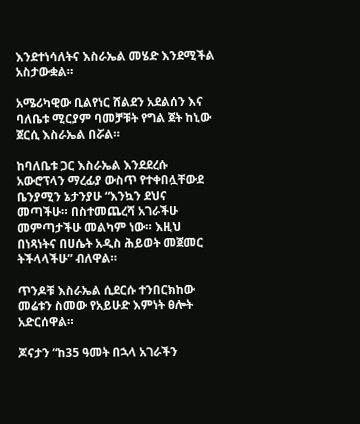እንደተነሳለትና እስራኤል መሄድ እንደሚችል አስታውቋል።

አሜሪካዊው ቢልየነር ሸልደን አደልሰን እና ባለቤቱ ሚርያም ባመቻቹት የግል ጀት ከኒው ጀርሲ እስራኤል በሯል።

ከባለቤቱ ጋር እስራኤል እንደደረሱ አውሮፕላን ማረፊያ ውስጥ የተቀበሏቸውደ ቤንያሚን ኔታንያሁ “እንኳን ደህና መጣችሁ። በስተመጨረሻ አገራችሁ መምጣታችሁ መልካም ነው። እዚህ በነጻነትና በሀሴት አዲስ ሕይወት መጀመር ትችላላችሁ” ብለዋል።

ጥንዶቹ እስራኤል ሲደርሱ ተንበርክከው መሬቱን ስመው የአይሁድ እምነት ፀሎት አድርሰዋል።

ጆናታን “ከ35 ዓመት በኋላ አገራችን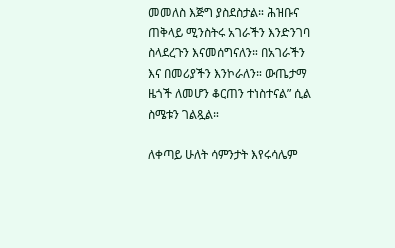መመለስ እጅግ ያስደስታል። ሕዝቡና ጠቅላይ ሚንስትሩ አገራችን እንድንገባ ስላደረጉን እናመሰግናለን። በአገራችን እና በመሪያችን እንኮራለን። ውጤታማ ዜጎች ለመሆን ቆርጠን ተነስተናል” ሲል ስሜቱን ገልጿል።

ለቀጣይ ሁለት ሳምንታት እየሩሳሌም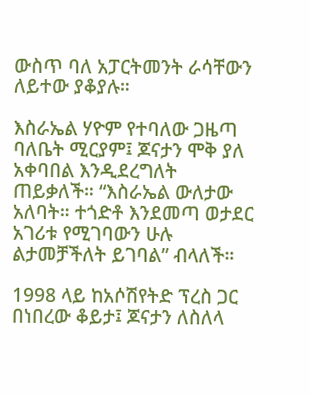ውስጥ ባለ አፓርትመንት ራሳቸውን ለይተው ያቆያሉ።

እስራኤል ሃዮም የተባለው ጋዜጣ ባለቤት ሚርያም፤ ጆናታን ሞቅ ያለ አቀባበል እንዲደረግለት ጠይቃለች። “እስራኤል ውለታው አለባት። ተጎድቶ እንደመጣ ወታደር አገሪቱ የሚገባውን ሁሉ ልታመቻችለት ይገባል” ብላለች።

1998 ላይ ከአሶሽየትድ ፕረስ ጋር በነበረው ቆይታ፤ ጆናታን ለስለላ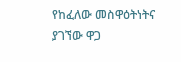የከፈለው መስዋዕትነትና ያገኘው ዋጋ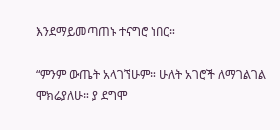እንደማይመጣጠኑ ተናግሮ ነበር።

“ምንም ውጤት አላገኘሁም። ሁለት አገሮች ለማገልገል ሞክሬያለሁ። ያ ደግሞ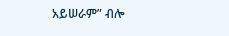አይሠራም” ብሎ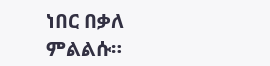ነበር በቃለ ምልልሱ።